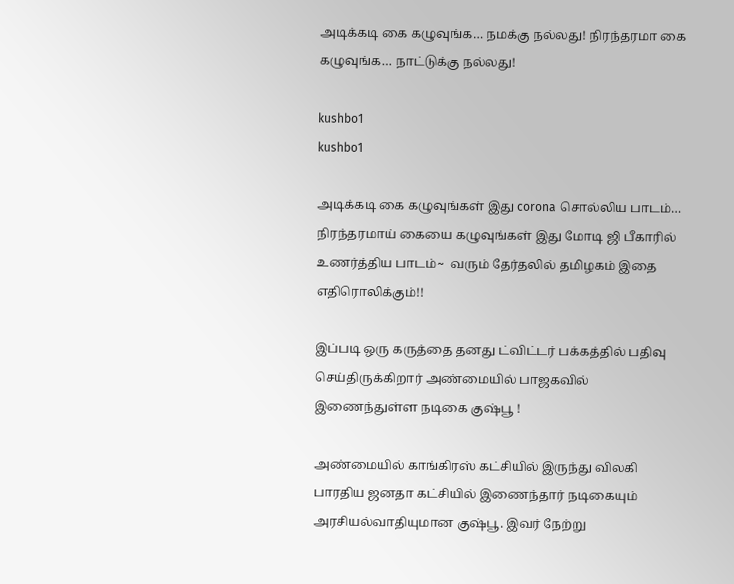அடிக்கடி கை கழுவுங்க… நமக்கு நல்லது! நிரந்தரமா கை கழுவுங்க… நாட்டுக்கு நல்லது!

kushbo1
kushbo1

அடிக்கடி கை கழுவுங்கள் இது corona சொல்லிய பாடம்… நிரந்தரமாய் கையை கழுவுங்கள் இது மோடி ஜி பீகாரில் உணர்த்திய பாடம்~  வரும் தேர்தலில் தமிழகம் இதை எதிரொலிக்கும்!!

இப்படி ஒரு கருத்தை தனது ட்விட்டர் பக்கத்தில் பதிவு செய்திருக்கிறார் அண்மையில் பாஜகவில் இணைந்துள்ள நடிகை குஷ்பூ !

அண்மையில் காங்கிரஸ் கட்சியில் இருந்து விலகி பாரதிய ஜனதா கட்சியில் இணைந்தார் நடிகையும் அரசியல்வாதியுமான குஷ்பூ. இவர் நேற்று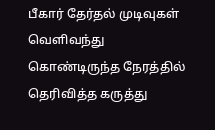பீகார் தேர்தல் முடிவுகள் வெளிவந்து கொண்டிருந்த நேரத்தில் தெரிவித்த கருத்து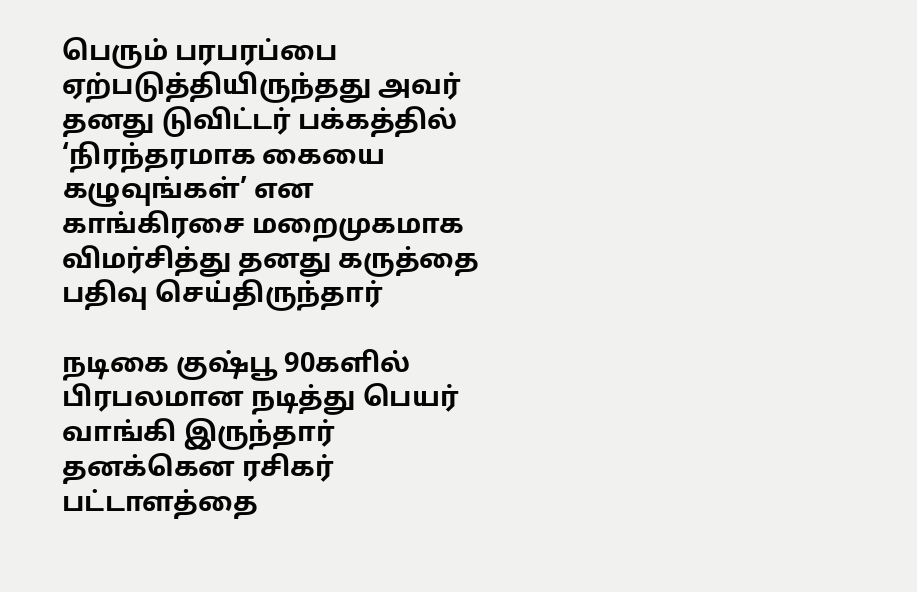பெரும் பரபரப்பை ஏற்படுத்தியிருந்தது அவர் தனது டுவிட்டர் பக்கத்தில்  ‘நிரந்தரமாக கையை கழுவுங்கள்’ என காங்கிரசை மறைமுகமாக விமர்சித்து தனது கருத்தை பதிவு செய்திருந்தார்

நடிகை குஷ்பூ 90களில் பிரபலமான நடித்து பெயர் வாங்கி இருந்தார் தனக்கென ரசிகர் பட்டாளத்தை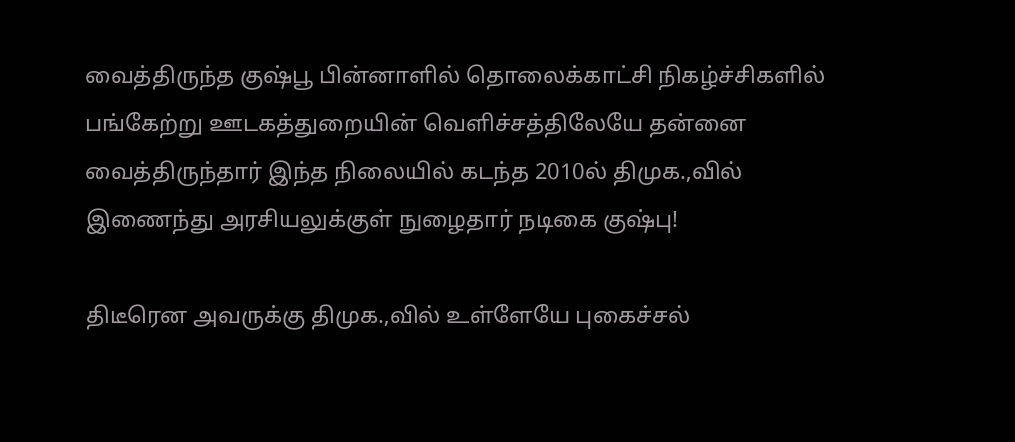வைத்திருந்த குஷ்பூ பின்னாளில் தொலைக்காட்சி நிகழ்ச்சிகளில் பங்கேற்று ஊடகத்துறையின் வெளிச்சத்திலேயே தன்னை வைத்திருந்தார் இந்த நிலையில் கடந்த 2010ல் திமுக.,வில் இணைந்து அரசியலுக்குள் நுழைதார் நடிகை குஷ்பு!

திடீரென அவருக்கு திமுக.,வில் உள்ளேயே புகைச்சல்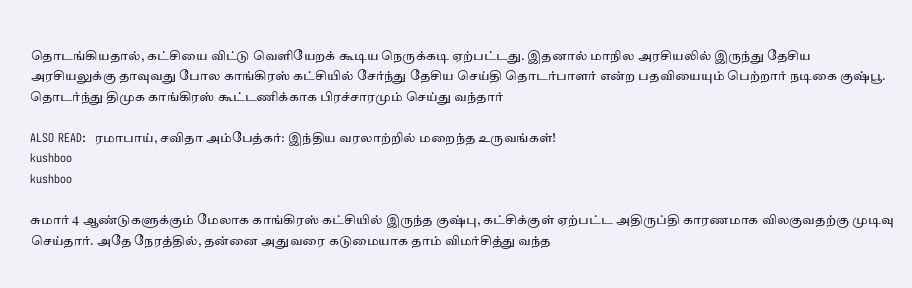தொடங்கியதால், கட்சியை விட்டு வெளியேறக் கூடிய நெருக்கடி ஏற்பட்டது. இதனால் மாநில அரசியலில் இருந்து தேசிய அரசியலுக்கு தாவுவது போல காங்கிரஸ் கட்சியில் சேர்ந்து தேசிய செய்தி தொடர்பாளர் என்ற பதவியையும் பெற்றார் நடிகை குஷ்பூ.  தொடர்ந்து திமுக காங்கிரஸ் கூட்டணிக்காக பிரச்சாரமும் செய்து வந்தார்

ALSO READ:  ரமாபாய், சவிதா அம்பேத்கர்: இந்திய வரலாற்றில் மறைந்த உருவங்கள்!
kushboo
kushboo

சுமார் 4 ஆண்டுகளுக்கும் மேலாக காங்கிரஸ் கட்சியில் இருந்த குஷ்பு, கட்சிக்குள் ஏற்பட்ட அதிருப்தி காரணமாக விலகுவதற்கு முடிவு செய்தார். அதே நேரத்தில், தன்னை அதுவரை கடுமையாக தாம் விமர்சித்து வந்த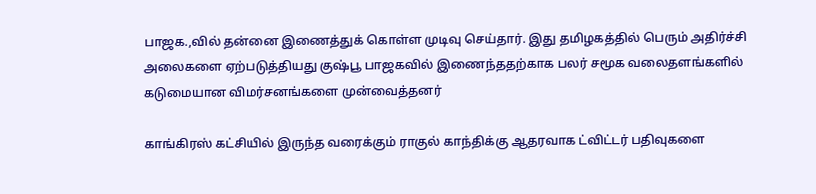பாஜக.,வில் தன்னை இணைத்துக் கொள்ள முடிவு செய்தார். இது தமிழகத்தில் பெரும் அதிர்ச்சி அலைகளை ஏற்படுத்தியது குஷ்பூ பாஜகவில் இணைந்ததற்காக பலர் சமூக வலைதளங்களில் கடுமையான விமர்சனங்களை முன்வைத்தனர்

காங்கிரஸ் கட்சியில் இருந்த வரைக்கும் ராகுல் காந்திக்கு ஆதரவாக ட்விட்டர் பதிவுகளை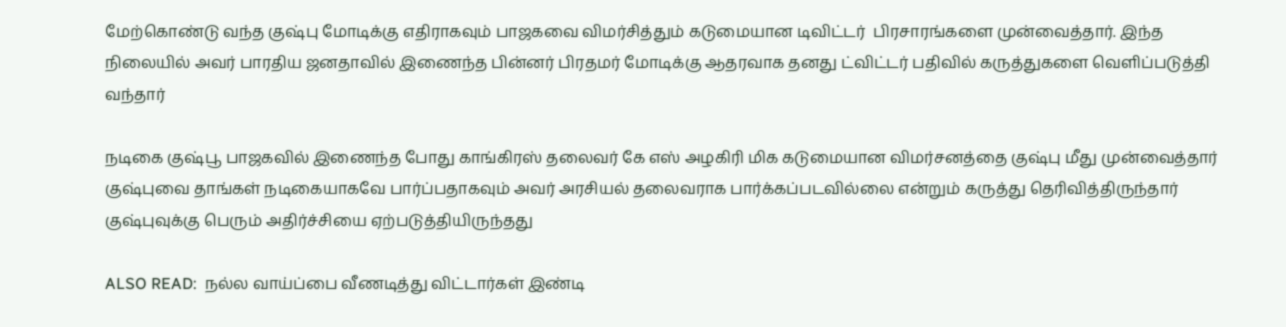மேற்கொண்டு வந்த குஷ்பு மோடிக்கு எதிராகவும் பாஜகவை விமர்சித்தும் கடுமையான டிவிட்டர்  பிரசாரங்களை முன்வைத்தார். இந்த நிலையில் அவர் பாரதிய ஜனதாவில் இணைந்த பின்னர் பிரதமர் மோடிக்கு ஆதரவாக தனது ட்விட்டர் பதிவில் கருத்துகளை வெளிப்படுத்தி வந்தார்

நடிகை குஷ்பூ பாஜகவில் இணைந்த போது காங்கிரஸ் தலைவர் கே எஸ் அழகிரி மிக கடுமையான விமர்சனத்தை குஷ்பு மீது முன்வைத்தார் குஷ்புவை தாங்கள் நடிகையாகவே பார்ப்பதாகவும் அவர் அரசியல் தலைவராக பார்க்கப்படவில்லை என்றும் கருத்து தெரிவித்திருந்தார் குஷ்புவுக்கு பெரும் அதிர்ச்சியை ஏற்படுத்தியிருந்தது

ALSO READ:  நல்ல வாய்ப்பை வீணடித்து விட்டார்கள் இண்டி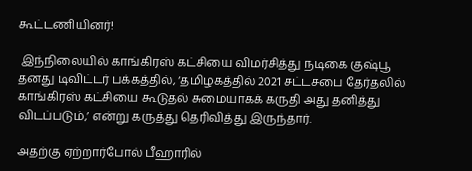கூட்டணியினர்!

 இந்நிலையில் காங்கிரஸ் கட்சியை விமர்சித்து நடிகை குஷ்பூ தனது டிவிட்டர் பக்கத்தில், ‘தமிழகத்தில் 2021 சட்டசபை தேர்தலில் காங்கிரஸ் கட்சியை கூடுதல் சுமையாகக் கருதி அது தனித்து விடப்படும்,’ என்று கருத்து தெரிவித்து இருந்தார்.

அதற்கு ஏற்றார்போல் பீஹாரில்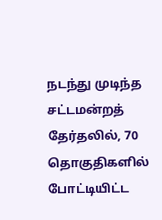நடந்து முடிந்த சட்டமன்றத் தேர்தலில், 70 தொகுதிகளில் போட்டியிட்ட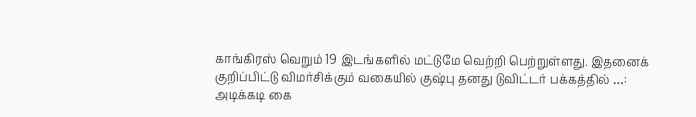காங்கிரஸ் வெறும் 19 இடங்களில் மட்டுமே வெற்றி பெற்றுள்ளது. இதனைக் குறிப்பிட்டு விமர்சிக்கும் வகையில் குஷ்பு தனது டுவிட்டர் பக்கத்தில் …: அடிக்கடி கை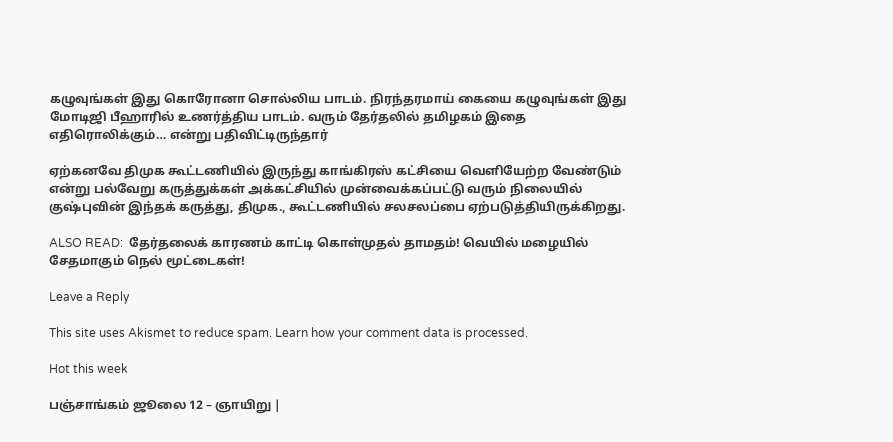கழுவுங்கள் இது கொரோனா சொல்லிய பாடம். நிரந்தரமாய் கையை கழுவுங்கள் இது மோடிஜி பீஹாரில் உணர்த்திய பாடம். வரும் தேர்தலில் தமிழகம் இதை எதிரொலிக்கும்… என்று பதிவிட்டிருந்தார்

ஏற்கனவே திமுக கூட்டணியில் இருந்து காங்கிரஸ் கட்சியை வெளியேற்ற வேண்டும் என்று பல்வேறு கருத்துக்கள் அக்கட்சியில் முன்வைக்கப்பட்டு வரும் நிலையில் குஷ்புவின் இந்தக் கருத்து, திமுக., கூட்டணியில் சலசலப்பை ஏற்படுத்தியிருக்கிறது.

ALSO READ:  தேர்தலைக் காரணம் காட்டி கொள்முதல் தாமதம்! வெயில் மழையில் சேதமாகும் நெல் மூட்டைகள்!

Leave a Reply

This site uses Akismet to reduce spam. Learn how your comment data is processed.

Hot this week

பஞ்சாங்கம் ஜூலை 12 – ஞாயிறு |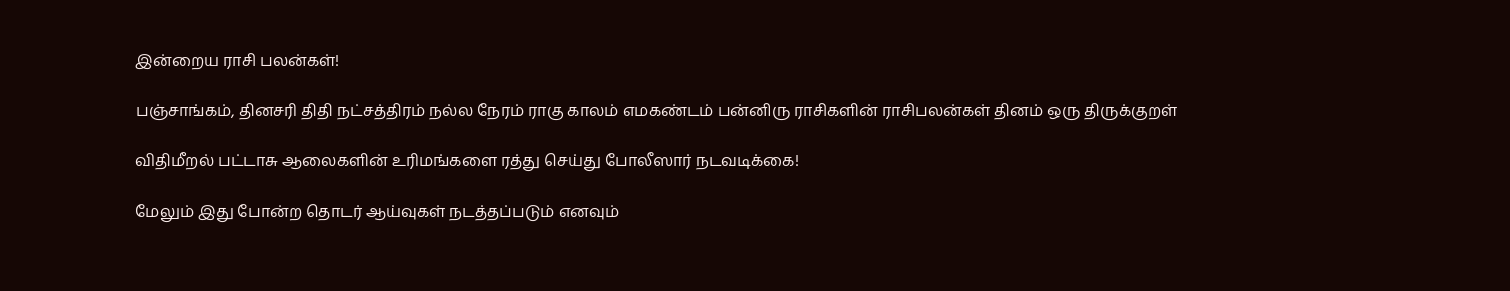இன்றைய ராசி பலன்கள்!

பஞ்சாங்கம், தினசரி திதி நட்சத்திரம் நல்ல நேரம் ராகு காலம் எமகண்டம் பன்னிரு ராசிகளின் ராசிபலன்கள் தினம் ஒரு திருக்குறள்

விதிமீறல் பட்டாசு ஆலைகளின் உரிமங்களை ரத்து செய்து போலீஸார் நடவடிக்கை!

மேலும் இது போன்ற தொடர் ஆய்வுகள் நடத்தப்படும் எனவும்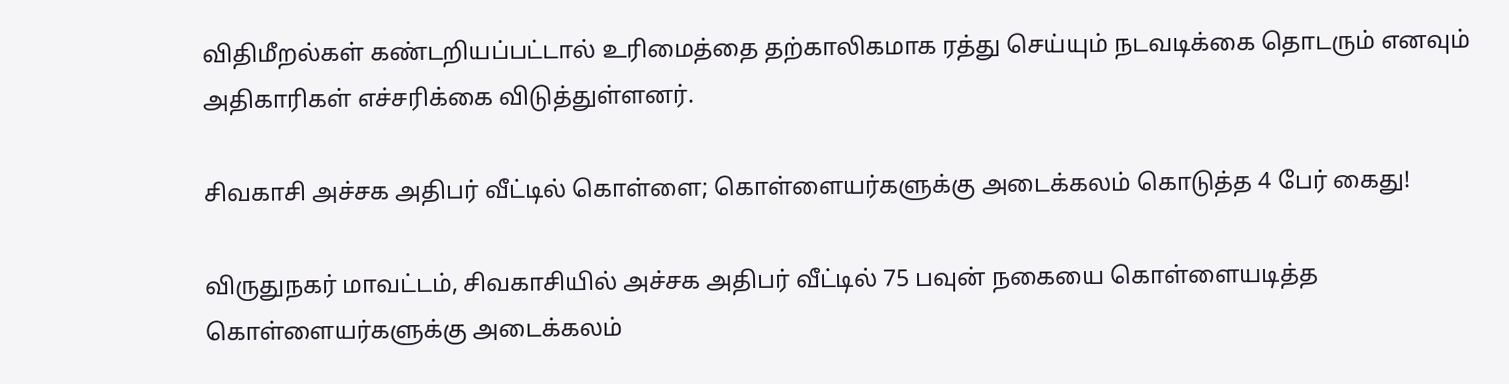விதிமீறல்கள் கண்டறியப்பட்டால் உரிமைத்தை தற்காலிகமாக ரத்து செய்யும் நடவடிக்கை தொடரும் எனவும் அதிகாரிகள் எச்சரிக்கை விடுத்துள்ளனர்.

சிவகாசி அச்சக அதிபர் வீட்டில் கொள்ளை; கொள்ளையர்களுக்கு அடைக்கலம் கொடுத்த 4 பேர் கைது!

விருதுநகர் மாவட்டம், சிவகாசியில் அச்சக அதிபர் வீட்டில் 75 பவுன் நகையை கொள்ளையடித்த கொள்ளையர்களுக்கு அடைக்கலம்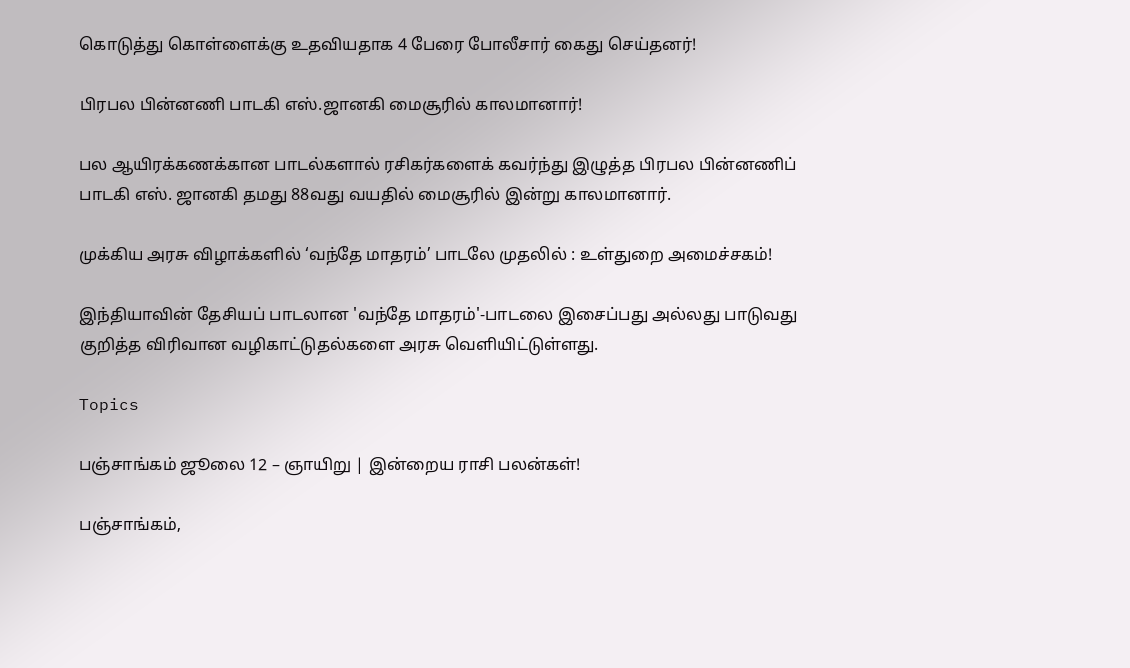கொடுத்து கொள்ளைக்கு உதவியதாக 4 பேரை போலீசார் கைது செய்தனர்!

பிரபல பின்னணி பாடகி எஸ்.ஜானகி மைசூரில் காலமானார்!

பல ஆயிரக்கணக்கான பாடல்களால் ரசிகர்களைக் கவர்ந்து இழுத்த பிரபல பின்னணிப் பாடகி எஸ். ஜானகி தமது 88வது வயதில் மைசூரில் இன்று காலமானார்.

முக்கிய அரசு விழாக்களில் ‘வந்தே மாதரம்’ பாடலே முதலில் : உள்துறை அமைச்சகம்!

இந்தியாவின் தேசியப் பாடலான 'வந்தே மாதரம்'-பாடலை இசைப்பது அல்லது பாடுவது குறித்த விரிவான வழிகாட்டுதல்களை அரசு வெளியிட்டுள்ளது.

Topics

பஞ்சாங்கம் ஜூலை 12 – ஞாயிறு | இன்றைய ராசி பலன்கள்!

பஞ்சாங்கம்,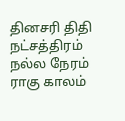தினசரி திதி நட்சத்திரம் நல்ல நேரம் ராகு காலம்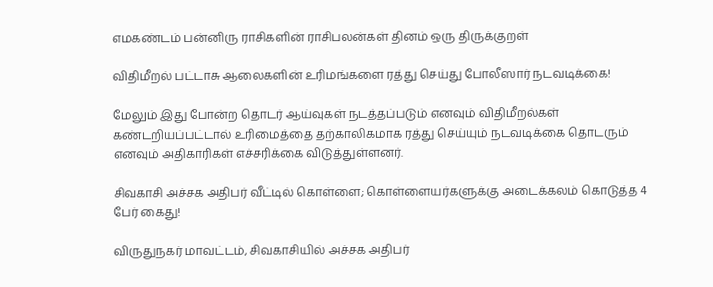எமகண்டம் பன்னிரு ராசிகளின் ராசிபலன்கள் தினம் ஒரு திருக்குறள்

விதிமீறல் பட்டாசு ஆலைகளின் உரிமங்களை ரத்து செய்து போலீஸார் நடவடிக்கை!

மேலும் இது போன்ற தொடர் ஆய்வுகள் நடத்தப்படும் எனவும் விதிமீறல்கள் கண்டறியப்பட்டால் உரிமைத்தை தற்காலிகமாக ரத்து செய்யும் நடவடிக்கை தொடரும் எனவும் அதிகாரிகள் எச்சரிக்கை விடுத்துள்ளனர்.

சிவகாசி அச்சக அதிபர் வீட்டில் கொள்ளை; கொள்ளையர்களுக்கு அடைக்கலம் கொடுத்த 4 பேர் கைது!

விருதுநகர் மாவட்டம், சிவகாசியில் அச்சக அதிபர்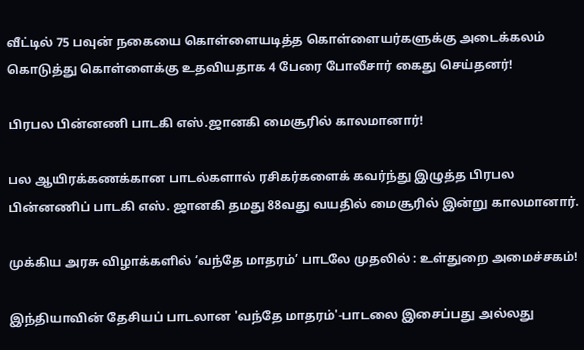வீட்டில் 75 பவுன் நகையை கொள்ளையடித்த கொள்ளையர்களுக்கு அடைக்கலம் கொடுத்து கொள்ளைக்கு உதவியதாக 4 பேரை போலீசார் கைது செய்தனர்!

பிரபல பின்னணி பாடகி எஸ்.ஜானகி மைசூரில் காலமானார்!

பல ஆயிரக்கணக்கான பாடல்களால் ரசிகர்களைக் கவர்ந்து இழுத்த பிரபல பின்னணிப் பாடகி எஸ். ஜானகி தமது 88வது வயதில் மைசூரில் இன்று காலமானார்.

முக்கிய அரசு விழாக்களில் ‘வந்தே மாதரம்’ பாடலே முதலில் : உள்துறை அமைச்சகம்!

இந்தியாவின் தேசியப் பாடலான 'வந்தே மாதரம்'-பாடலை இசைப்பது அல்லது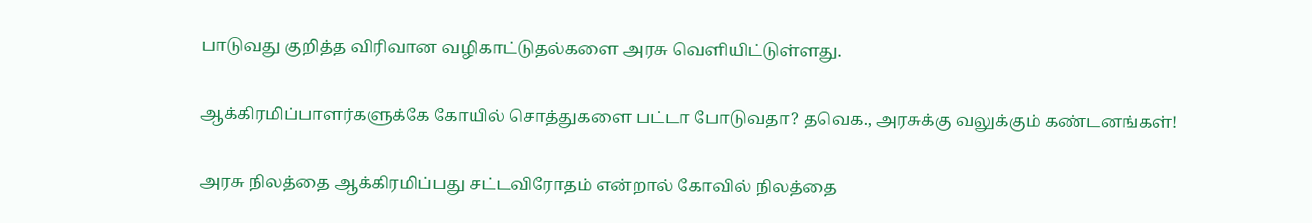பாடுவது குறித்த விரிவான வழிகாட்டுதல்களை அரசு வெளியிட்டுள்ளது.

ஆக்கிரமிப்பாளர்களுக்கே கோயில் சொத்துகளை பட்டா போடுவதா? தவெக., அரசுக்கு வலுக்கும் கண்டனங்கள்!

அரசு நிலத்தை ஆக்கிரமிப்பது சட்டவிரோதம் என்றால் கோவில் நிலத்தை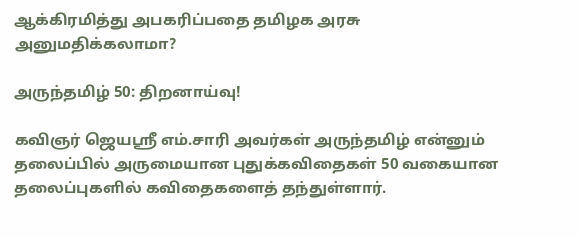ஆக்கிரமித்து அபகரிப்பதை தமிழக அரசு அனுமதிக்கலாமா?

அருந்தமிழ் 50: திறனாய்வு!

கவிஞர் ஜெயஸ்ரீ எம்.சாரி அவர்கள் அருந்தமிழ் என்னும் தலைப்பில் அருமையான புதுக்கவிதைகள் 50 வகையான தலைப்புகளில் கவிதைகளைத் தந்துள்ளார்.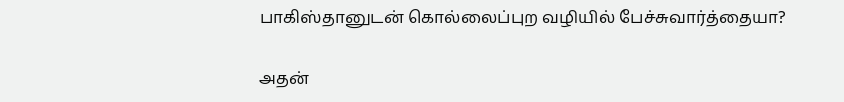பாகிஸ்தானுடன் கொல்லைப்புற வழியில் பேச்சுவார்த்தையா?

அதன்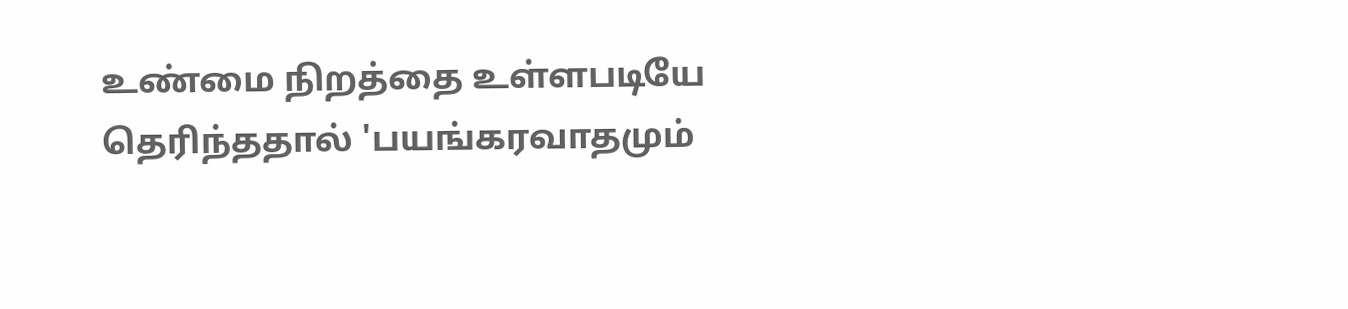உண்மை நிறத்தை உள்ளபடியே தெரிந்ததால் 'பயங்கரவாதமும்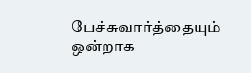பேச்சுவார்த்தையும் ஒன்றாக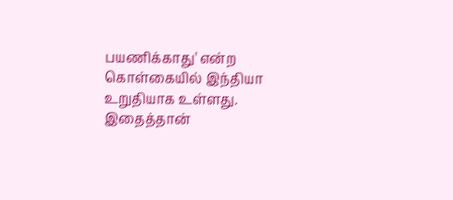பயணிக்காது' என்ற கொள்கையில் இந்தியா உறுதியாக உள்ளது. இதைத்தான்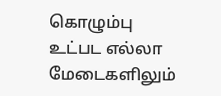கொழும்பு உட்பட எல்லா மேடைகளிலும்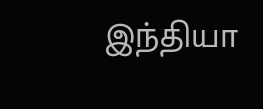இந்தியா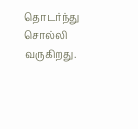தொடர்ந்து சொல்லி வருகிறது.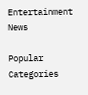Entertainment News

Popular Categories